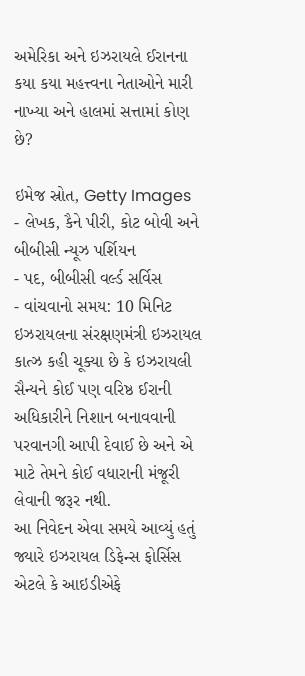અમેરિકા અને ઇઝરાયલે ઈરાનના કયા કયા મહત્ત્વના નેતાઓને મારી નાખ્યા અને હાલમાં સત્તામાં કોણ છે?

ઇમેજ સ્રોત, Getty Images
- લેખક, કૈને પીરી, કોટ બોવી અને બીબીસી ન્યૂઝ પર્શિયન
- પદ, બીબીસી વર્લ્ડ સર્વિસ
- વાંચવાનો સમય: 10 મિનિટ
ઇઝરાયલના સંરક્ષણમંત્રી ઇઝરાયલ કાત્ઝ કહી ચૂક્યા છે કે ઇઝરાયલી સૈન્યને કોઈ પણ વરિષ્ઠ ઈરાની અધિકારીને નિશાન બનાવવાની પરવાનગી આપી દેવાઈ છે અને એ માટે તેમને કોઈ વધારાની મંજૂરી લેવાની જરૂર નથી.
આ નિવેદન એવા સમયે આવ્યું હતું જ્યારે ઇઝરાયલ ડિફેન્સ ફોર્સિસ એટલે કે આઇડીએફે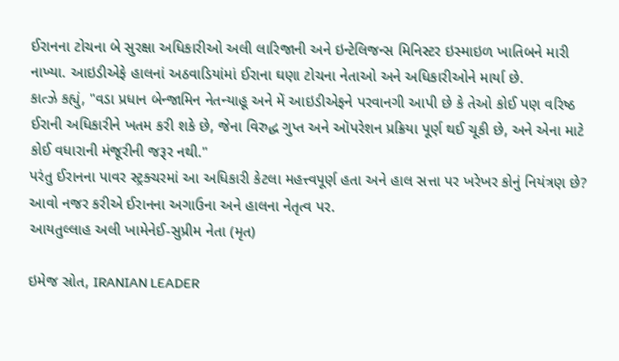ઈરાનના ટોચના બે સુરક્ષા અધિકારીઓ અલી લારિજાની અને ઇન્ટેલિજન્સ મિનિસ્ટર ઇસ્માઇળ ખાતિબને મારી નાખ્યા. આઇડીએફે હાલનાં અઠવાડિયાંમાં ઈરાના ઘણા ટોચના નેતાઓ અને અધિકારીઓને માર્યા છે.
કાત્ઝે કહ્યું, "વડા પ્રધાન બેન્જામિન નેતન્યાહૂ અને મેં આઇડીએફને પરવાનગી આપી છે કે તેઓ કોઈ પણ વરિષ્ઠ ઈરાની અધિકારીને ખતમ કરી શકે છે, જેના વિરુદ્ધ ગુપ્ત અને ઑપરેશન પ્રક્રિયા પૂર્ણ થઈ ચૂકી છે, અને એના માટે કોઈ વધારાની મંજૂરીની જરૂર નથી."
પરંતુ ઈરાનના પાવર સ્ટ્રક્ચરમાં આ અધિકારી કેટલા મહત્ત્વપૂર્ણ હતા અને હાલ સત્તા પર ખરેખર કોનું નિયંત્રણ છે? આવો નજર કરીએ ઈરાનના અગાઉના અને હાલના નેતૃત્વ પર.
આયતુલ્લાહ અલી ખામેનેઈ-સુપ્રીમ નેતા (મૃત)

ઇમેજ સ્રોત, IRANIAN LEADER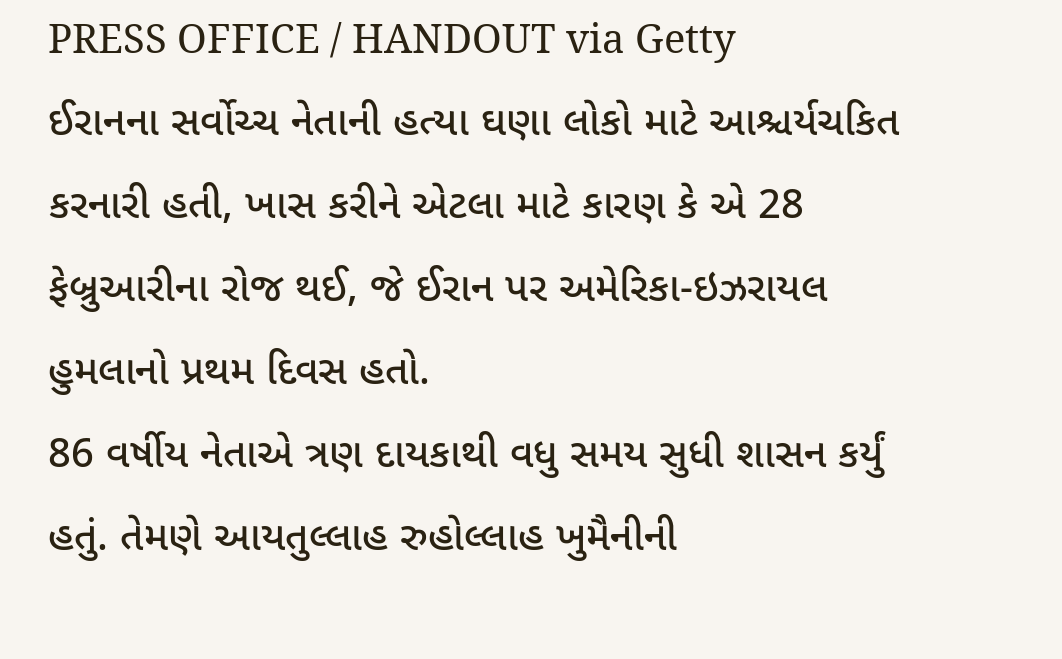PRESS OFFICE / HANDOUT via Getty
ઈરાનના સર્વોચ્ચ નેતાની હત્યા ઘણા લોકો માટે આશ્ચર્યચકિત કરનારી હતી, ખાસ કરીને એટલા માટે કારણ કે એ 28 ફેબ્રુઆરીના રોજ થઈ, જે ઈરાન પર અમેરિકા-ઇઝરાયલ હુમલાનો પ્રથમ દિવસ હતો.
86 વર્ષીય નેતાએ ત્રણ દાયકાથી વધુ સમય સુધી શાસન કર્યું હતું. તેમણે આયતુલ્લાહ રુહોલ્લાહ ખુમૈનીની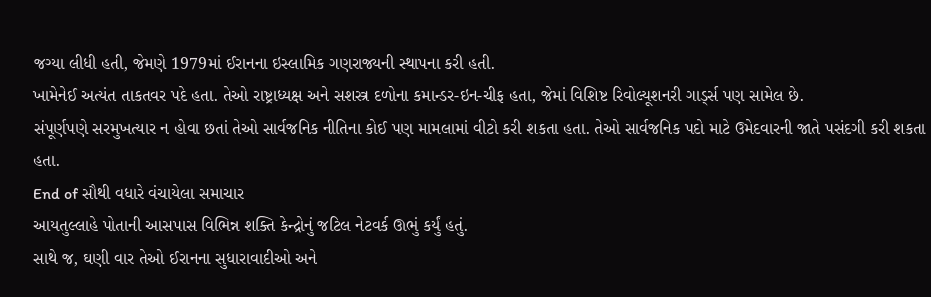જગ્યા લીધી હતી, જેમણે 1979માં ઈરાનના ઇસ્લામિક ગણરાજ્યની સ્થાપના કરી હતી.
ખામેનેઈ અત્યંત તાકતવર પદે હતા. તેઓ રાષ્ટ્રાધ્યક્ષ અને સશસ્ત્ર દળોના કમાન્ડર-ઇન-ચીફ હતા, જેમાં વિશિષ્ટ રિવોલ્યૂશનરી ગાર્ડ્સ પણ સામેલ છે.
સંપૂર્ણપણે સરમુખત્યાર ન હોવા છતાં તેઓ સાર્વજનિક નીતિના કોઈ પણ મામલામાં વીટો કરી શકતા હતા. તેઓ સાર્વજનિક પદો માટે ઉમેદવારની જાતે પસંદગી કરી શકતા હતા.
End of સૌથી વધારે વંચાયેલા સમાચાર
આયતુલ્લાહે પોતાની આસપાસ વિભિન્ન શક્તિ કેન્દ્રોનું જટિલ નેટવર્ક ઊભું કર્યું હતું.
સાથે જ, ઘણી વાર તેઓ ઈરાનના સુધારાવાદીઓ અને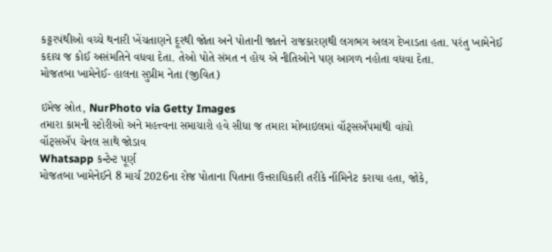કટ્ટરપંથીઓ વચ્ચે થનારી ખેંચતાણને દૂરથી જોતા અને પોતાની જાતને રાજકારણથી લગભગ અલગ દેખાડતા હતા. પરંતુ ખામેનેઈ કદાચ જ કોઈ અસંમતિને વધવા દેતા. તેઓ પોતે સંમત ન હોય એ નીતિઓને પણ આગળ નહોતા વધવા દેતા.
મોજતબા ખામેનેઈ- હાલના સુપ્રીમ નેતા (જીવિત)

ઇમેજ સ્રોત, NurPhoto via Getty Images
તમારા કામની સ્ટોરીઓ અને મહત્ત્વના સમાચારો હવે સીધા જ તમારા મોબાઇલમાં વૉટ્સઍપમાંથી વાંચો
વૉટ્સઍપ ચેનલ સાથે જોડાવ
Whatsapp કન્ટેન્ટ પૂર્ણ
મોજતબા ખામેનેઈને 8 માર્ચ 2026ના રોજ પોતાના પિતાના ઉત્તરાધિકારી તરીકે નૉમિનેટ કરાયા હતા, જોકે,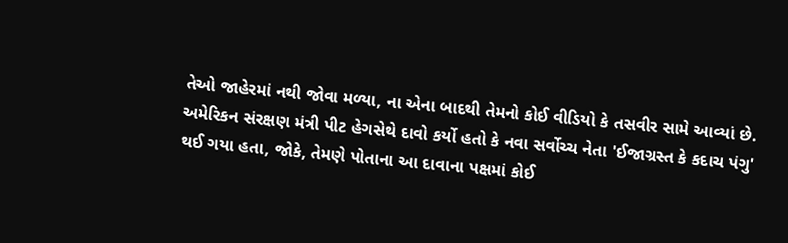તેઓ જાહેરમાં નથી જોવા મળ્યા, ના એના બાદથી તેમનો કોઈ વીડિયો કે તસવીર સામે આવ્યાં છે.
અમેરિકન સંરક્ષણ મંત્રી પીટ હેગસેથે દાવો કર્યો હતો કે નવા સર્વોચ્ચ નેતા 'ઈજાગ્રસ્ત કે કદાચ પંગુ' થઈ ગયા હતા, જોકે, તેમણે પોતાના આ દાવાના પક્ષમાં કોઈ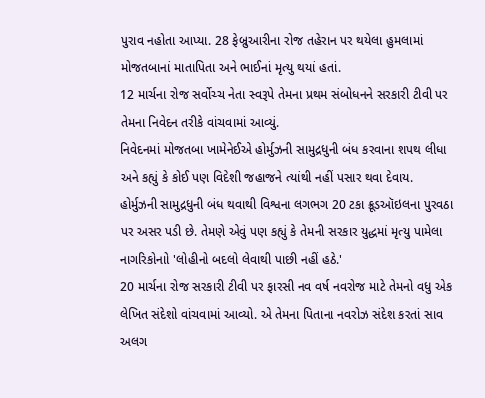પુરાવ નહોતા આપ્યા. 28 ફેબ્રુઆરીના રોજ તહેરાન પર થયેલા હુમલામાં મોજતબાનાં માતાપિતા અને ભાઈનાં મૃત્યુ થયાં હતાં.
12 માર્ચના રોજ સર્વોચ્ચ નેતા સ્વરૂપે તેમના પ્રથમ સંબોધનને સરકારી ટીવી પર તેમના નિવેદન તરીકે વાંચવામાં આવ્યું.
નિવેદનમાં મોજતબા ખામેનેઈએ હોર્મુઝની સામુદ્રધુની બંધ કરવાના શપથ લીધા અને કહ્યું કે કોઈ પણ વિદેશી જહાજને ત્યાંથી નહીં પસાર થવા દેવાય.
હોર્મુઝની સામુદ્રધુની બંધ થવાથી વિશ્વના લગભગ 20 ટકા ક્રૂડઑઇલના પુરવઠા પર અસર પડી છે. તેમણે એવું પણ કહ્યું કે તેમની સરકાર યુદ્ધમાં મૃત્યુ પામેલા નાગરિકોનાો 'લોહીનો બદલો લેવાથી પાછી નહીં હઠે.'
20 માર્ચના રોજ સરકારી ટીવી પર ફારસી નવ વર્ષ નવરોજ માટે તેમનો વધુ એક લેખિત સંદેશો વાંચવામાં આવ્યો. એ તેમના પિતાના નવરોઝ સંદેશ કરતાં સાવ અલગ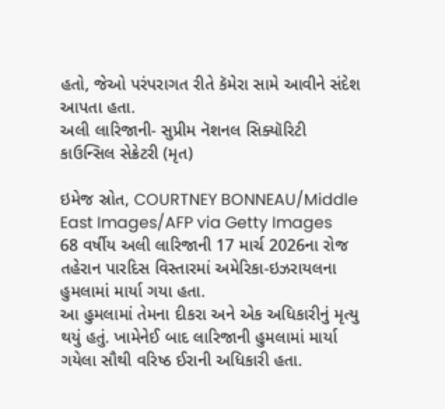હતો, જેઓ પરંપરાગત રીતે કૅમેરા સામે આવીને સંદેશ આપતા હતા.
અલી લારિજાની- સુપ્રીમ નૅશનલ સિક્યૉરિટી કાઉન્સિલ સેક્રેટરી (મૃત)

ઇમેજ સ્રોત, COURTNEY BONNEAU/Middle East Images/AFP via Getty Images
68 વર્ષીય અલી લારિજાની 17 માર્ચ 2026ના રોજ તહેરાન પારદિસ વિસ્તારમાં અમેરિકા-ઇઝરાયલના હુમલામાં માર્યા ગયા હતા.
આ હુમલામાં તેમના દીકરા અને એક અધિકારીનું મૃત્યુ થયું હતું. ખામેનેઈ બાદ લારિજાની હુમલામાં માર્યા ગયેલા સૌથી વરિષ્ઠ ઈરાની અધિકારી હતા.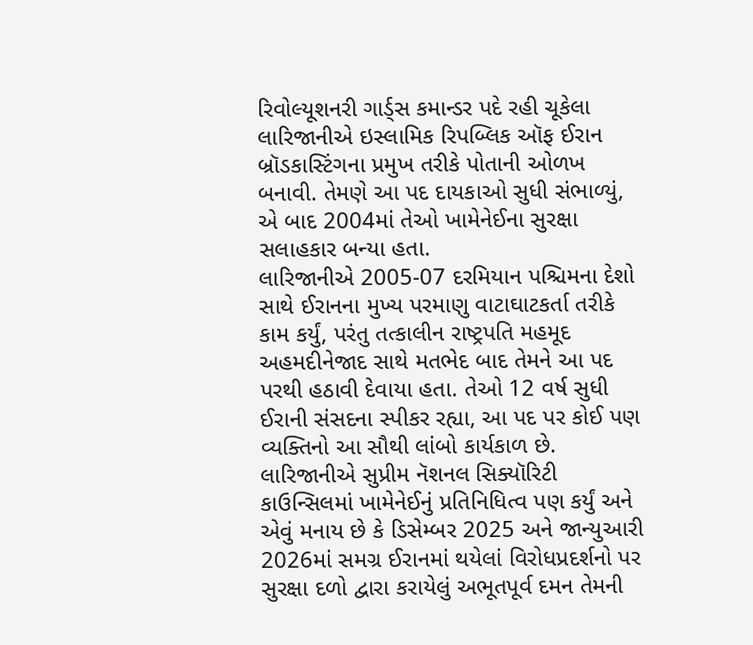રિવોલ્યૂશનરી ગાર્ડ્સ કમાન્ડર પદે રહી ચૂકેલા લારિજાનીએ ઇસ્લામિક રિપબ્લિક ઑફ ઈરાન બ્રૉડકાસ્ટિંગના પ્રમુખ તરીકે પોતાની ઓળખ બનાવી. તેમણે આ પદ દાયકાઓ સુધી સંભાળ્યું, એ બાદ 2004માં તેઓ ખામેનેઈના સુરક્ષા સલાહકાર બન્યા હતા.
લારિજાનીએ 2005-07 દરમિયાન પશ્ચિમના દેશો સાથે ઈરાનના મુખ્ય પરમાણુ વાટાઘાટકર્તા તરીકે કામ કર્યું, પરંતુ તત્કાલીન રાષ્ટ્રપતિ મહમૂદ અહમદીનેજાદ સાથે મતભેદ બાદ તેમને આ પદ પરથી હઠાવી દેવાયા હતા. તેઓ 12 વર્ષ સુધી ઈરાની સંસદના સ્પીકર રહ્યા, આ પદ પર કોઈ પણ વ્યક્તિનો આ સૌથી લાંબો કાર્યકાળ છે.
લારિજાનીએ સુપ્રીમ નૅશનલ સિક્યૉરિટી કાઉન્સિલમાં ખામેનેઈનું પ્રતિનિધિત્વ પણ કર્યું અને એવું મનાય છે કે ડિસેમ્બર 2025 અને જાન્યુઆરી 2026માં સમગ્ર ઈરાનમાં થયેલાં વિરોધપ્રદર્શનો પર સુરક્ષા દળો દ્વારા કરાયેલું અભૂતપૂર્વ દમન તેમની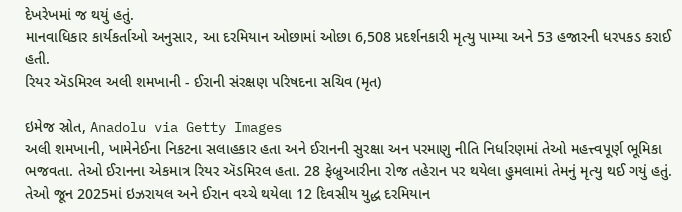દેખરેખમાં જ થયું હતું.
માનવાધિકાર કાર્યકર્તાઓ અનુસાર, આ દરમિયાન ઓછામાં ઓછા 6,508 પ્રદર્શનકારી મૃત્યુ પામ્યા અને 53 હજારની ધરપકડ કરાઈ હતી.
રિયર ઍડમિરલ અલી શમખાની - ઈરાની સંરક્ષણ પરિષદના સચિવ (મૃત)

ઇમેજ સ્રોત, Anadolu via Getty Images
અલી શમખાની, ખામેનેઈના નિકટના સલાહકાર હતા અને ઈરાનની સુરક્ષા અન પરમાણુ નીતિ નિર્ધારણમાં તેઓ મહત્ત્વપૂર્ણ ભૂમિકા ભજવતા. તેઓ ઈરાનના એકમાત્ર રિયર ઍડમિરલ હતા. 28 ફેબ્રુઆરીના રોજ તહેરાન પર થયેલા હુમલામાં તેમનું મૃત્યુ થઈ ગયું હતું.
તેઓ જૂન 2025માં ઇઝરાયલ અને ઈરાન વચ્ચે થયેલા 12 દિવસીય યુદ્ધ દરમિયાન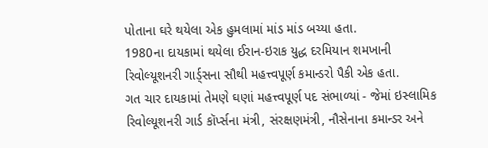પોતાના ઘરે થયેલા એક હુમલામાં માંડ માંડ બચ્યા હતા.
1980ના દાયકામાં થયેલા ઈરાન-ઇરાક યુદ્ધ દરમિયાન શમખાની રિવોલ્યૂશનરી ગાર્ડ્સના સૌથી મહત્ત્વપૂર્ણ કમાન્ડરો પૈકી એક હતા.
ગત ચાર દાયકામાં તેમણે ઘણાં મહત્ત્વપૂર્ણ પદ સંભાળ્યાં - જેમાં ઇસ્લામિક રિવોલ્યૂશનરી ગાર્ડ કૉર્પ્સના મંત્રી, સંરક્ષણમંત્રી, નૌસેનાના કમાન્ડર અને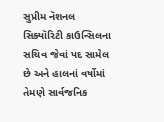સુપ્રીમ નૅશનલ સિક્યૉરિટી કાઉન્સિલના સચિવ જેવાં પદ સામેલ છે અને હાલનાં વર્ષોમાં તેમણે સાર્વજનિક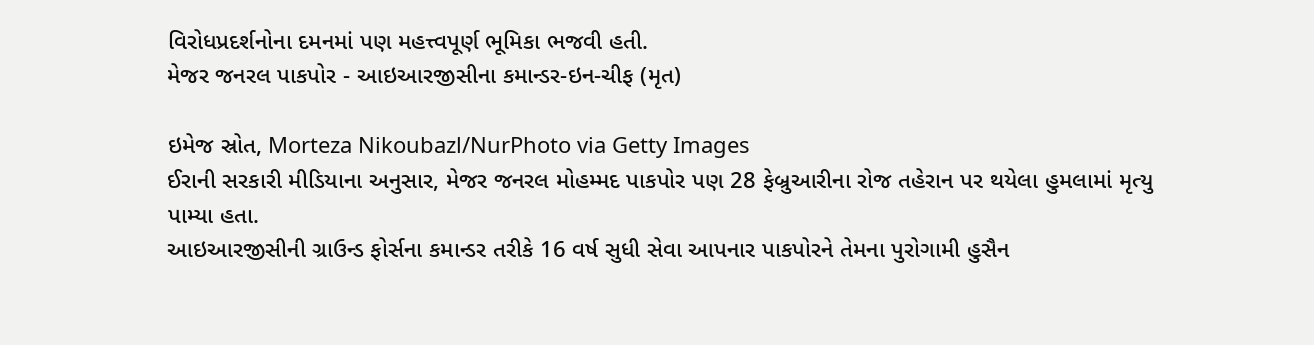વિરોધપ્રદર્શનોના દમનમાં પણ મહત્ત્વપૂર્ણ ભૂમિકા ભજવી હતી.
મેજર જનરલ પાકપોર - આઇઆરજીસીના કમાન્ડર-ઇન-ચીફ (મૃત)

ઇમેજ સ્રોત, Morteza Nikoubazl/NurPhoto via Getty Images
ઈરાની સરકારી મીડિયાના અનુસાર, મેજર જનરલ મોહમ્મદ પાકપોર પણ 28 ફેબ્રુઆરીના રોજ તહેરાન પર થયેલા હુમલામાં મૃત્યુ પામ્યા હતા.
આઇઆરજીસીની ગ્રાઉન્ડ ફોર્સના કમાન્ડર તરીકે 16 વર્ષ સુધી સેવા આપનાર પાકપોરને તેમના પુરોગામી હુસૈન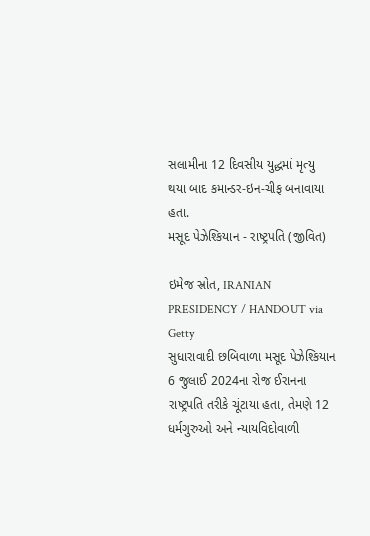સલામીના 12 દિવસીય યુદ્ધમાં મૃત્યુ થયા બાદ કમાન્ડર-ઇન-ચીફ બનાવાયા હતા.
મસૂદ પેઝેશ્કિયાન - રાષ્ટ્રપતિ (જીવિત)

ઇમેજ સ્રોત, IRANIAN PRESIDENCY / HANDOUT via Getty
સુધારાવાદી છબિવાળા મસૂદ પેઝેશ્કિયાન 6 જુલાઈ 2024ના રોજ ઈરાનના રાષ્ટ્રપતિ તરીકે ચૂંટાયા હતા, તેમણે 12 ધર્મગુરુઓ અને ન્યાયવિદોવાળી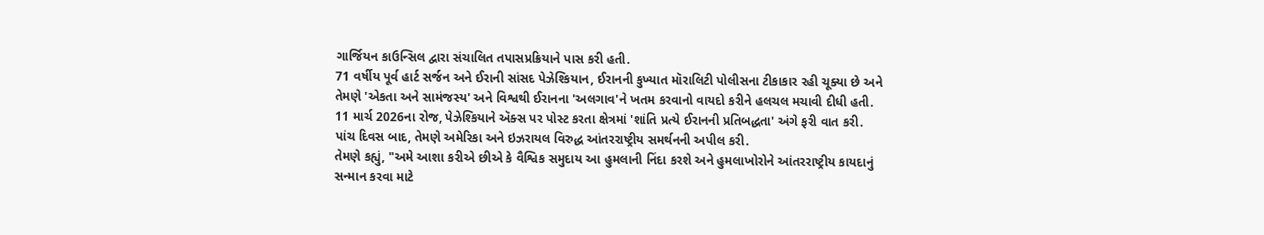ગાર્જિયન કાઉન્સિલ દ્વારા સંચાલિત તપાસપ્રક્રિયાને પાસ કરી હતી.
71 વર્ષીય પૂર્વ હાર્ટ સર્જન અને ઈરાની સાંસદ પેઝેશ્કિયાન, ઈરાનની કુખ્યાત મૉરાલિટી પોલીસના ટીકાકાર રહી ચૂક્યા છે અને તેમણે 'એકતા અને સામંજસ્ય' અને વિશ્વથી ઈરાનના 'અલગાવ'ને ખતમ કરવાનો વાયદો કરીને હલચલ મચાવી દીધી હતી.
11 માર્ચ 2026ના રોજ, પેઝેશ્કિયાને ઍક્સ પર પોસ્ટ કરતા ક્ષેત્રમાં 'શાંતિ પ્રત્યે ઈરાનની પ્રતિબદ્ધતા' અંગે ફરી વાત કરી.
પાંચ દિવસ બાદ, તેમણે અમેરિકા અને ઇઝરાયલ વિરુદ્ધ આંતરરાષ્ટ્રીય સમર્થનની અપીલ કરી.
તેમણે કહ્યું, "અમે આશા કરીએ છીએ કે વૈશ્વિક સમુદાય આ હુમલાની નિંદા કરશે અને હુમલાખોરોને આંતરરાષ્ટ્રીય કાયદાનું સન્માન કરવા માટે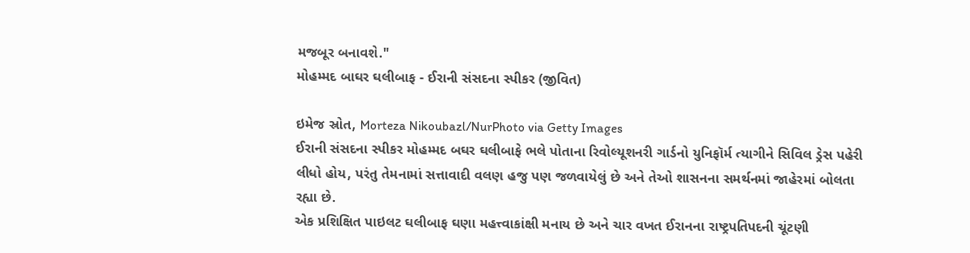મજબૂર બનાવશે."
મોહમ્મદ બાઘર ઘલીબાફ - ઈરાની સંસદના સ્પીકર (જીવિત)

ઇમેજ સ્રોત, Morteza Nikoubazl/NurPhoto via Getty Images
ઈરાની સંસદના સ્પીકર મોહમ્મદ બઘર ઘલીબાફે ભલે પોતાના રિવોલ્યૂશનરી ગાર્ડનો યુનિફૉર્મ ત્યાગીને સિવિલ ડ્રેસ પહેરી લીધો હોય, પરંતુ તેમનામાં સત્તાવાદી વલણ હજુ પણ જળવાયેલું છે અને તેઓ શાસનના સમર્થનમાં જાહેરમાં બોલતા રહ્યા છે.
એક પ્રશિક્ષિત પાઇલટ ઘલીબાફ ઘણા મહત્ત્વાકાંક્ષી મનાય છે અને ચાર વખત ઈરાનના રાષ્ટ્રપતિપદની ચૂંટણી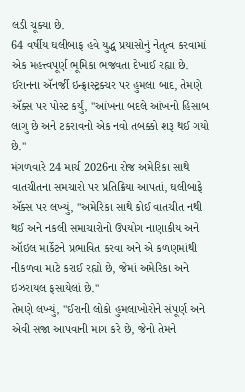લડી ચૂક્યા છે.
64 વર્ષીય ઘલીબાફ હવે યુદ્ધ પ્રયાસોનું નેતૃત્વ કરવામાં એક મહત્ત્વપૂર્ણ ભૂમિકા ભજવતા દેખાઈ રહ્યા છે.
ઈરાનના ઍનર્જી ઇન્ફ્રાસ્ટ્રક્ચર પર હુમલા બાદ, તેમણે ઍક્સ પર પોસ્ટ કર્યું, "આંખના બદલે આંખનો હિસાબ લાગુ છે અને ટકરાવનો એક નવો તબક્કો શરૂ થઈ ગયો છે."
મંગળવારે 24 માર્ચ 2026ના રોજ અમેરિકા સાથે વાતચીતના સમચારો પર પ્રતિક્રિયા આપતાં, ઘલીબાફે ઍક્સ પર લખ્યું, "અમેરિકા સાથે કોઈ વાતચીત નથી થઈ અને નકલી સમાચારોનો ઉપયોગ નાણાકીય અને ઑઇલ માર્કેટને પ્રભાવિત કરવા અને એ કળણમાંથી નીકળવા માટે કરાઈ રહ્યો છે, જેમાં અમેરિકા અને ઇઝરાયલ ફસાયેલાં છે."
તેમણે લખ્યું, "ઈરાની લોકો હુમલાખોરોને સંપૂર્ણ અને એવી સજા આપવાની માગ કરે છે, જેનો તેમને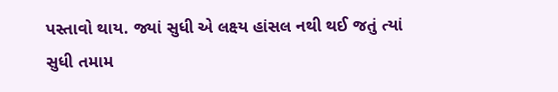પસ્તાવો થાય. જ્યાં સુધી એ લક્ષ્ય હાંસલ નથી થઈ જતું ત્યાં સુધી તમામ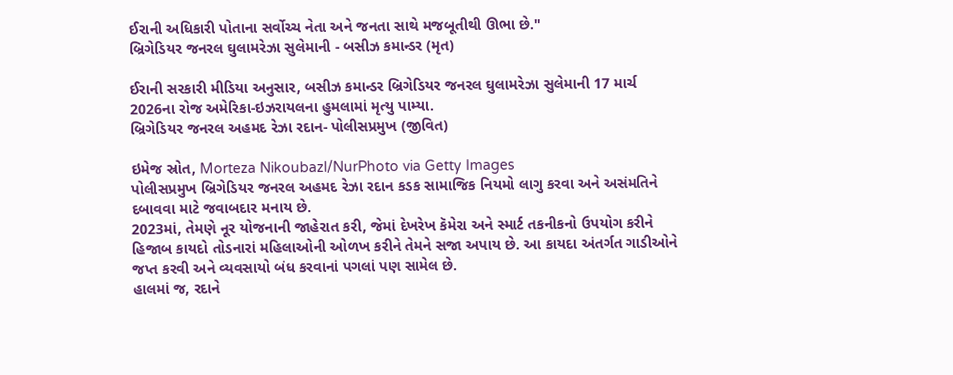ઈરાની અધિકારી પોતાના સર્વોચ્ચ નેતા અને જનતા સાથે મજબૂતીથી ઊભા છે."
બ્રિગેડિયર જનરલ ઘુલામરેઝા સુલેમાની - બસીઝ કમાન્ડર (મૃત)

ઈરાની સરકારી મીડિયા અનુસાર, બસીઝ કમાન્ડર બ્રિગેડિયર જનરલ ઘુલામરેઝા સુલેમાની 17 માર્ચ 2026ના રોજ અમેરિકા-ઇઝરાયલના હુમલામાં મૃત્યુ પામ્યા.
બ્રિગેડિયર જનરલ અહમદ રેઝા રદાન- પોલીસપ્રમુખ (જીવિત)

ઇમેજ સ્રોત, Morteza Nikoubazl/NurPhoto via Getty Images
પોલીસપ્રમુખ બ્રિગેડિયર જનરલ અહમદ રેઝા રદાન કડક સામાજિક નિયમો લાગુ કરવા અને અસંમતિને દબાવવા માટે જવાબદાર મનાય છે.
2023માં, તેમણે નૂર યોજનાની જાહેરાત કરી, જેમાં દેખરેખ કૅમેરા અને સ્માર્ટ તકનીકનો ઉપયોગ કરીને હિજાબ કાયદો તોડનારાં મહિલાઓની ઓળખ કરીને તેમને સજા અપાય છે. આ કાયદા અંતર્ગત ગાડીઓને જપ્ત કરવી અને વ્યવસાયો બંધ કરવાનાં પગલાં પણ સામેલ છે.
હાલમાં જ, રદાને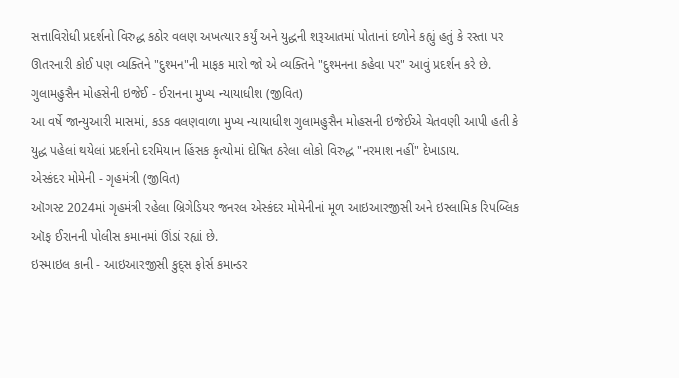સત્તાવિરોધી પ્રદર્શનો વિરુદ્ધ કઠોર વલણ અખત્યાર કર્યું અને યુદ્ધની શરૂઆતમાં પોતાનાં દળોને કહ્યું હતું કે રસ્તા પર ઊતરનારી કોઈ પણ વ્યક્તિને "દુશ્મન"ની માફક મારો જો એ વ્યક્તિને "દુશ્મનના કહેવા પર" આવું પ્રદર્શન કરે છે.
ગુલામહુસૈન મોહસેની ઇજેઈ - ઈરાનના મુખ્ય ન્યાયાધીશ (જીવિત)
આ વર્ષે જાન્યુઆરી માસમાં, કડક વલણવાળા મુખ્ય ન્યાયાધીશ ગુલામહુસૈન મોહસની ઇજેઈએ ચેતવણી આપી હતી કે યુદ્ધ પહેલાં થયેલાં પ્રદર્શનો દરમિયાન હિંસક કૃત્યોમાં દોષિત ઠરેલા લોકો વિરુદ્ધ "નરમાશ નહીં" દેખાડાય.
એસ્કંદર મોમેની - ગૃહમંત્રી (જીવિત)
ઑગસ્ટ 2024માં ગૃહમંત્રી રહેલા બ્રિગેડિયર જનરલ એસ્કંદર મોમેનીનાં મૂળ આઇઆરજીસી અને ઇસ્લામિક રિપબ્લિક ઑફ ઈરાનની પોલીસ કમાનમાં ઊંડાં રહ્યાં છે.
ઇસ્માઇલ કાની - આઇઆરજીસી કુદ્સ ફોર્સ કમાન્ડર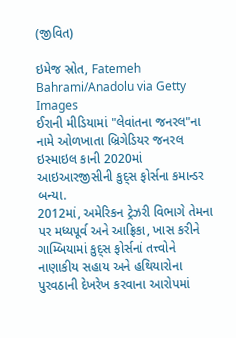(જીવિત)

ઇમેજ સ્રોત, Fatemeh Bahrami/Anadolu via Getty Images
ઈરાની મીડિયામાં "લેવાંતના જનરલ"ના નામે ઓળખાતા બ્રિગેડિયર જનરલ ઇસ્માઇલ કાની 2020માં આઇઆરજીસીની કુદ્સ ફોર્સના કમાન્ડર બન્યા.
2012માં, અમેરિકન ટ્રેઝરી વિભાગે તેમના પર મધ્યપૂર્વ અને આફ્રિકા, ખાસ કરીને ગામ્બિયામાં કુદ્સ ફોર્સનાં તત્ત્વોને નાણાકીય સહાય અને હથિયારોના પુરવઠાની દેખરેખ કરવાના આરોપમાં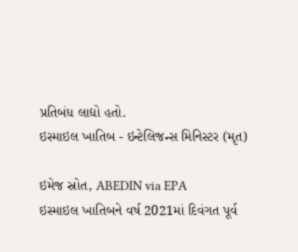પ્રતિબંધ લાદ્યો હતો.
ઇસ્માઇલ ખાતિબ - ઇન્ટેલિજન્સ મિનિસ્ટર (મૃત)

ઇમેજ સ્રોત, ABEDIN via EPA
ઇસ્માઇલ ખાતિબને વર્ષ 2021માં દિવંગત પૂર્વ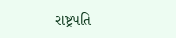રાષ્ટ્રપતિ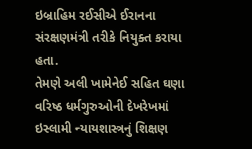ઇબ્રાહિમ રઈસીએ ઈરાનના સંરક્ષણમંત્રી તરીકે નિયુક્ત કરાયા હતા.
તેમણે અલી ખામેનેઈ સહિત ઘણા વરિષ્ઠ ધર્મગુરુઓની દેખરેખમાં ઇસ્લામી ન્યાયશાસ્ત્રનું શિક્ષણ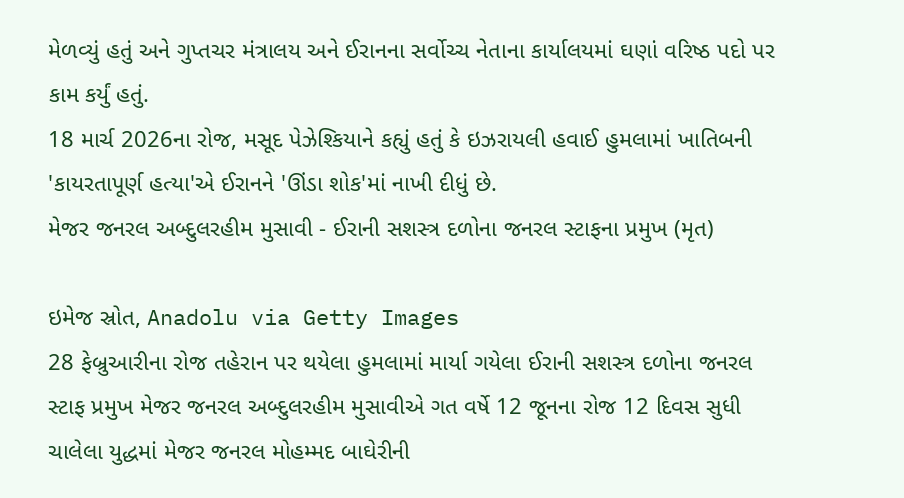મેળવ્યું હતું અને ગુપ્તચર મંત્રાલય અને ઈરાનના સર્વોચ્ચ નેતાના કાર્યાલયમાં ઘણાં વરિષ્ઠ પદો પર કામ કર્યું હતું.
18 માર્ચ 2026ના રોજ, મસૂદ પેઝેશ્કિયાને કહ્યું હતું કે ઇઝરાયલી હવાઈ હુમલામાં ખાતિબની 'કાયરતાપૂર્ણ હત્યા'એ ઈરાનને 'ઊંડા શોક'માં નાખી દીધું છે.
મેજર જનરલ અબ્દુલરહીમ મુસાવી - ઈરાની સશસ્ત્ર દળોના જનરલ સ્ટાફના પ્રમુખ (મૃત)

ઇમેજ સ્રોત, Anadolu via Getty Images
28 ફેબ્રુઆરીના રોજ તહેરાન પર થયેલા હુમલામાં માર્યા ગયેલા ઈરાની સશસ્ત્ર દળોના જનરલ સ્ટાફ પ્રમુખ મેજર જનરલ અબ્દુલરહીમ મુસાવીએ ગત વર્ષે 12 જૂનના રોજ 12 દિવસ સુધી ચાલેલા યુદ્ધમાં મેજર જનરલ મોહમ્મદ બાઘેરીની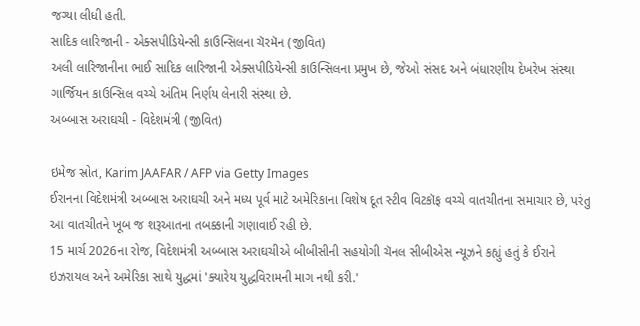જગ્યા લીધી હતી.
સાદિક લારિજાની - એક્સપીડિયેન્સી કાઉન્સિલના ચૅરમૅન (જીવિત)
અલી લારિજાનીના ભાઈ સાદિક લારિજાની એક્સપીડિયેન્સી કાઉન્સિલના પ્રમુખ છે, જેઓ સંસદ અને બંધારણીય દેખરેખ સંસ્થા ગાર્જિયન કાઉન્સિલ વચ્ચે અંતિમ નિર્ણય લેનારી સંસ્થા છે.
અબ્બાસ અરાઘચી - વિદેશમંત્રી (જીવિત)

ઇમેજ સ્રોત, Karim JAAFAR / AFP via Getty Images
ઈરાનના વિદેશમંત્રી અબ્બાસ અરાઘચી અને મધ્ય પૂર્વ માટે અમેરિકાના વિશેષ દૂત સ્ટીવ વિટકૉફ વચ્ચે વાતચીતના સમાચાર છે, પરંતુ આ વાતચીતને ખૂબ જ શરૂઆતના તબક્કાની ગણાવાઈ રહી છે.
15 માર્ચ 2026ના રોજ, વિદેશમંત્રી અબ્બાસ અરાઘચીએ બીબીસીની સહયોગી ચૅનલ સીબીએસ ન્યૂઝને કહ્યું હતું કે ઈરાને ઇઝરાયલ અને અમેરિકા સાથે યુદ્ધમાં 'ક્યારેય યુદ્ધવિરામની માગ નથી કરી.'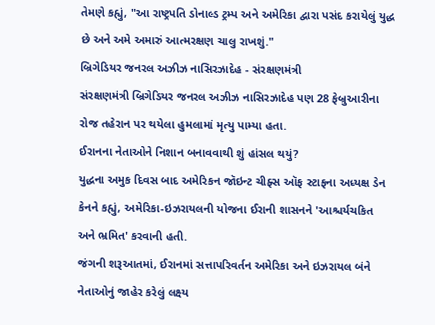તેમણે કહ્યું, "આ રાષ્ટ્રપતિ ડોનાલ્ડ ટ્રમ્પ અને અમેરિકા દ્વારા પસંદ કરાયેલું યુદ્ધ છે અને અમે અમારું આત્મરક્ષણ ચાલુ રાખશું."
બ્રિગેડિયર જનરલ અઝીઝ નાસિરઝાદેહ - સંરક્ષણમંત્રી
સંરક્ષણમંત્રી બ્રિગેડિયર જનરલ અઝીઝ નાસિરઝાદેહ પણ 28 ફેબ્રુઆરીના રોજ તહેરાન પર થયેલા હુમલામાં મૃત્યુ પામ્યા હતા.
ઈરાનના નેતાઓને નિશાન બનાવવાથી શું હાંસલ થયું?
યુદ્ધના અમુક દિવસ બાદ અમેરિકન જૉઇન્ટ ચીફ્સ ઑફ સ્ટાફના અધ્યક્ષ ડેન કેનને કહ્યું, અમેરિકા-ઇઝરાયલની યોજના ઈરાની શાસનને 'આશ્ચર્યચકિત અને ભ્રમિત' કરવાની હતી.
જંગની શરૂઆતમાં, ઈરાનમાં સત્તાપરિવર્તન અમેરિકા અને ઇઝરાયલ બંને નેતાઓનું જાહેર કરેલું લક્ષ્ય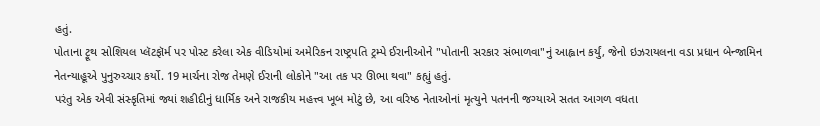હતું.
પોતાના ટ્રૂથ સોશિયલ પ્લૅટફૉર્મ પર પોસ્ટ કરેલા એક વીડિયોમાં અમેરિકન રાષ્ટ્રપતિ ટ્રમ્પે ઈરાનીઓને "પોતાની સરકાર સંભાળવા"નું આહ્વાન કર્યું, જેનો ઇઝરાયલના વડા પ્રધાન બેન્જામિન નેતન્યાહૂએ પુનુરુચ્ચાર કર્યો. 19 માર્ચના રોજ તેમણે ઈરાની લોકોને "આ તક પર ઊભા થવા" કહ્યું હતું.
પરંતુ એક એવી સંસ્કૃતિમાં જ્યાં શહીદીનું ધાર્મિક અને રાજકીય મહત્ત્વ ખૂબ મોટું છે, આ વરિષ્ઠ નેતાઓનાં મૃત્યુને પતનની જગ્યાએ સતત આગળ વધતા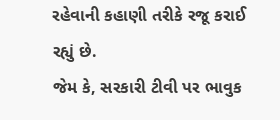રહેવાની કહાણી તરીકે રજૂ કરાઈ રહ્યું છે.
જેમ કે, સરકારી ટીવી પર ભાવુક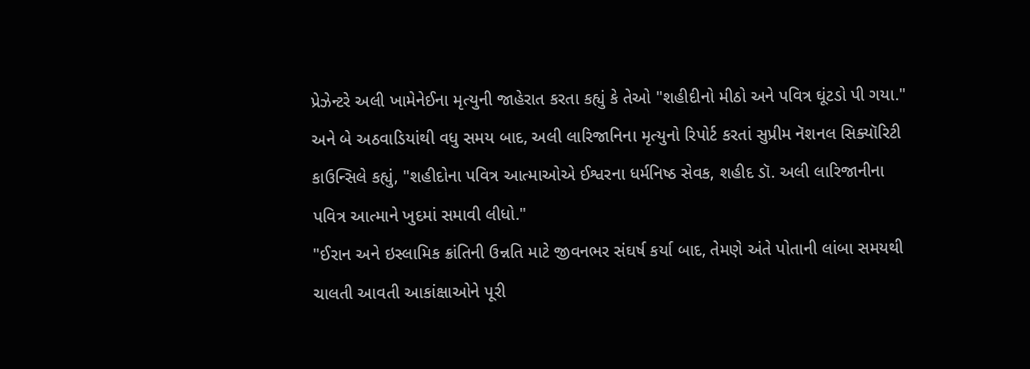પ્રેઝેન્ટરે અલી ખામેનેઈના મૃત્યુની જાહેરાત કરતા કહ્યું કે તેઓ "શહીદીનો મીઠો અને પવિત્ર ઘૂંટડો પી ગયા."
અને બે અઠવાડિયાંથી વધુ સમય બાદ, અલી લારિજાનિના મૃત્યુનો રિપોર્ટ કરતાં સુપ્રીમ નૅશનલ સિક્યૉરિટી કાઉન્સિલે કહ્યું, "શહીદોના પવિત્ર આત્માઓએ ઈશ્વરના ધર્મનિષ્ઠ સેવક, શહીદ ડૉ. અલી લારિજાનીના પવિત્ર આત્માને ખુદમાં સમાવી લીધો."
"ઈરાન અને ઇસ્લામિક ક્રાંતિની ઉન્નતિ માટે જીવનભર સંઘર્ષ કર્યા બાદ, તેમણે અંતે પોતાની લાંબા સમયથી ચાલતી આવતી આકાંક્ષાઓને પૂરી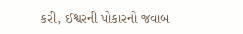કરી, ઈશ્વરની પોકારનો જવાબ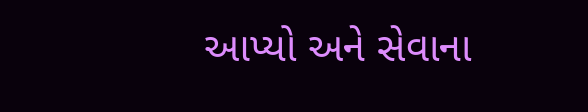આપ્યો અને સેવાના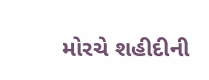મોરચે શહીદીની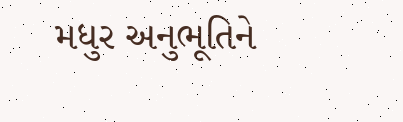મધુર અનુભૂતિને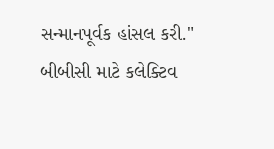સન્માનપૂર્વક હાંસલ કરી."
બીબીસી માટે કલેક્ટિવ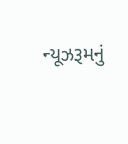ન્યૂઝરૂમનું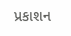પ્રકાશન